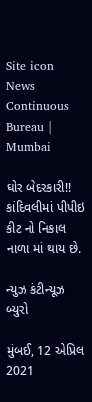Site icon News Continuous Bureau | Mumbai

ઘોર બેદરકારી!! કાંદિવલીમાં પીપીઇ કીટ નો નિકાલ નાળા માં થાય છે.

ન્યુઝ કંટીન્યૂઝ બ્યુરો

મુંબઈ, 12 એપ્રિલ 2021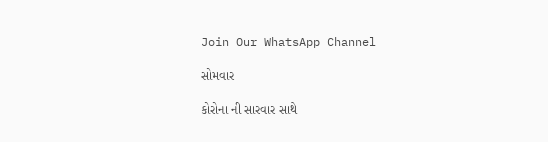Join Our WhatsApp Channel

સોમવાર

કોરોના ની સારવાર સાથે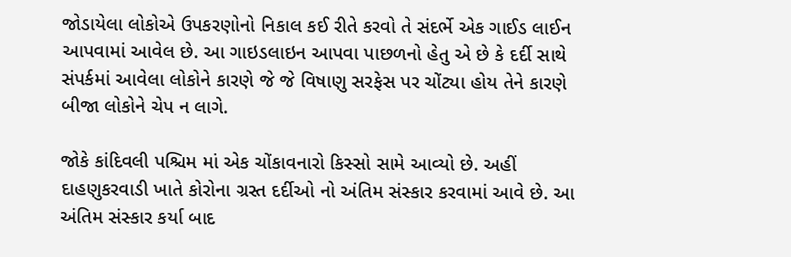જોડાયેલા લોકોએ ઉપકરણોનો નિકાલ કઈ રીતે કરવો તે સંદર્ભે એક ગાઈડ લાઈન આપવામાં આવેલ છે. આ ગાઇડલાઇન આપવા પાછળનો હેતુ એ છે કે દર્દી સાથે સંપર્કમાં આવેલા લોકોને કારણે જે જે વિષાણુ સરફેસ પર ચોંટ્યા હોય તેને કારણે બીજા લોકોને ચેપ ન લાગે.

જોકે કાંદિવલી પશ્ચિમ માં એક ચોંકાવનારો કિસ્સો સામે આવ્યો છે. અહીં દાહણુકરવાડી ખાતે કોરોના ગ્રસ્ત દર્દીઓ નો અંતિમ સંસ્કાર કરવામાં આવે છે. આ અંતિમ સંસ્કાર કર્યા બાદ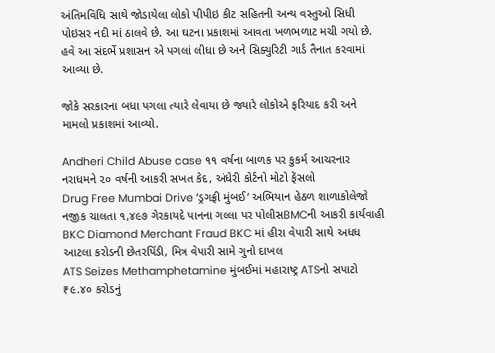અંતિમવિધિ સાથે જોડાયેલા લોકો પીપીઇ કીટ સહિતની અન્ય વસ્તુઓ સિધી પોઇસર નદી માં ઠાલવે છે. આ ઘટના પ્રકાશમાં આવતા ખળભળાટ મચી ગયો છે. હવે આ સંદર્ભે પ્રશાસન એ પગલાં લીધા છે અને સિક્યુરિટી ગાર્ડ તૈનાત કરવામાં આવ્યા છે.

જોકે સરકારના બધા પગલા ત્યારે લેવાયા છે જ્યારે લોકોએ ફરિયાદ કરી અને મામલો પ્રકાશમાં આવ્યો.

Andheri Child Abuse case ૧૧ વર્ષના બાળક પર કુકર્મ આચરનાર નરાધમને ૨૦ વર્ષની આકરી સખત કેદ, અંધેરી કોર્ટનો મોટો ફેંસલો
Drug Free Mumbai Drive ‘ડ્રગફ્રી મુંબઈ’ અભિયાન હેઠળ શાળાકોલેજો નજીક ચાલતા ૧,૪૯૭ ગેરકાયદે પાનના ગલ્લા પર પોલીસBMCની આકરી કાર્યવાહી
BKC Diamond Merchant Fraud BKC માં હીરા વેપારી સાથે અધધ આટલા કરોડની છેતરપિંડી, મિત્ર વેપારી સામે ગુનો દાખલ
ATS Seizes Methamphetamine મુંબઈમાં મહારાષ્ટ્ર ATSનો સપાટો ₹૯.૪૦ કરોડનું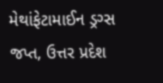મેથાંફેટામાઈન ડ્રગ્સ જપ્ત, ઉત્તર પ્રદેશ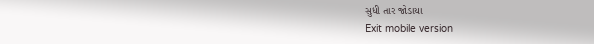સુધી તાર જોડાયા
Exit mobile version